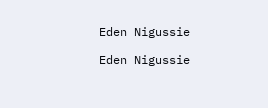Eden Nigussie

Eden Nigussie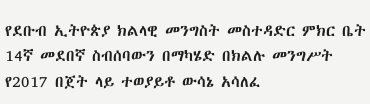የደቡብ ኢትዮጵያ ክልላዊ መንግስት መስተዳድር ምክር ቤት 14ኛ መደበኛ ስብሰባውን በማካሄድ በክልሉ መንግሥት የ2017 በጀት ላይ ተወያይቶ ውሳኔ አሳለፈ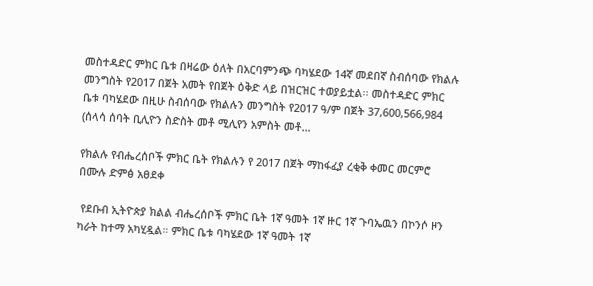መስተዳድር ምክር ቤቱ በዛሬው ዕለት በአርባምንጭ ባካሄደው 14ኛ መደበኛ ስብሰባው የክልሉ መንግስት የ2017 በጀት አመት የበጀት ዕቅድ ላይ በዝርዝር ተወያይቷል፡፡ መስተዳድር ምክር ቤቱ ባካሄደው በዚሁ ስብሰባው የክልሉን መንግስት የ2017 ዓ/ም በጀት 37,600,566,984 (ሰላሳ ሰባት ቢሊዮን ስድስት መቶ ሚሊየን አምስት መቶ…

የክልሉ የብሔረሰቦች ምክር ቤት የክልሉን የ 2017 በጀት ማከፋፈያ ረቂቅ ቀመር መርምሮ በሙሉ ድምፅ አፀደቀ

 የደቡብ ኢትዮጵያ ክልል ብሔረሰቦች ምክር ቤት 1ኛ ዓመት 1ኛ ዙር 1ኛ ጉባኤዉን በኮንሶ ዞን ካራት ከተማ አካሂዷል። ምክር ቤቱ ባካሄደው 1ኛ ዓመት 1ኛ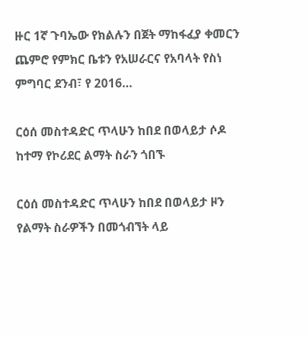ዙር 1ኛ ጉባኤው የክልሉን በጀት ማከፋፈያ ቀመርን ጨምሮ የምክር ቤቱን የአሠራርና የአባላት የስነ ምግባር ደንብ፣ የ 2016…

ርዕሰ መስተዳድር ጥላሁን ከበደ በወላይታ ሶዶ ከተማ የኮሪደር ልማት ስራን ጎበኙ

ርዕሰ መስተዳድር ጥላሁን ከበደ በወላይታ ዞን የልማት ስራዎችን በመጎብኘት ላይ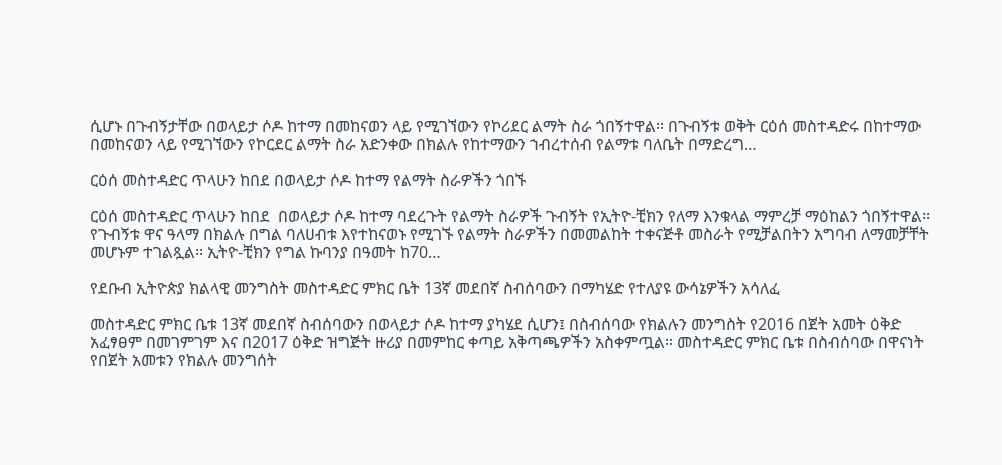ሲሆኑ በጉብኝታቸው በወላይታ ሶዶ ከተማ በመከናወን ላይ የሚገኘውን የኮሪደር ልማት ስራ ጎበኝተዋል፡፡ በጉብኝቱ ወቅት ርዕሰ መስተዳድሩ በከተማው በመከናወን ላይ የሚገኘውን የኮርደር ልማት ስራ አድንቀው በክልሉ የከተማውን ኀብረተሰብ የልማቱ ባለቤት በማድረግ…

ርዕሰ መስተዳድር ጥላሁን ከበደ በወላይታ ሶዶ ከተማ የልማት ስራዎችን ጎበኙ

ርዕሰ መስተዳድር ጥላሁን ከበደ  በወላይታ ሶዶ ከተማ ባደረጉት የልማት ስራዎች ጉብኝት የኢትዮ-ቺክን የለማ እንቁላል ማምረቻ ማዕከልን ጎበኝተዋል፡፡ የጉብኝቱ ዋና ዓላማ በክልሉ በግል ባለሀብቱ እየተከናወኑ የሚገኙ የልማት ስራዎችን በመመልከት ተቀናጅቶ መስራት የሚቻልበትን አግባብ ለማመቻቸት መሆኑም ተገልጿል፡፡ ኢትዮ-ቺክን የግል ኩባንያ በዓመት ከ70…

የደቡብ ኢትዮጵያ ክልላዊ መንግስት መስተዳድር ምክር ቤት 13ኛ መደበኛ ስብሰባውን በማካሄድ የተለያዩ ውሳኔዎችን አሳለፈ

መስተዳድር ምክር ቤቱ 13ኛ መደበኛ ስብሰባውን በወላይታ ሶዶ ከተማ ያካሄደ ሲሆን፤ በስብሰባው የክልሉን መንግስት የ2016 በጀት አመት ዕቅድ አፈፃፀም በመገምገም እና በ2017 ዕቅድ ዝግጅት ዙሪያ በመምከር ቀጣይ አቅጣጫዎችን አስቀምጧል። መስተዳድር ምክር ቤቱ በስብሰባው በዋናነት የበጀት አመቱን የክልሉ መንግሰት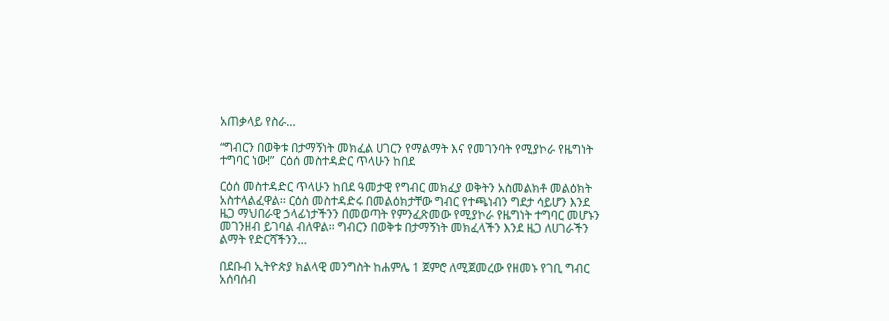አጠቃላይ የስራ…

“ግብርን በወቅቱ በታማኝነት መክፈል ሀገርን የማልማት እና የመገንባት የሚያኮራ የዜግነት ተግባር ነው!”  ርዕሰ መስተዳድር ጥላሁን ከበደ

ርዕሰ መስተዳድር ጥላሁን ከበደ ዓመታዊ የግብር መክፈያ ወቅትን አስመልክቶ መልዕክት አስተላልፈዋል፡፡ ርዕሰ መስተዳድሩ በመልዕክታቸው ግብር የተጫነብን ግደታ ሳይሆን እንደ ዜጋ ማህበራዊ ኃላፊነታችንን በመወጣት የምንፈጽመው የሚያኮራ የዜግነት ተግባር መሆኑን መገንዘብ ይገባል ብለዋል፡፡ ግብርን በወቅቱ በታማኝነት መክፈላችን እንደ ዜጋ ለሀገራችን ልማት የድርሻችንን…

በደቡብ ኢትዮጵያ ክልላዊ መንግስት ከሐምሌ 1 ጀምሮ ለሚጀመረው የዘመኑ የገቢ ግብር አሰባሰብ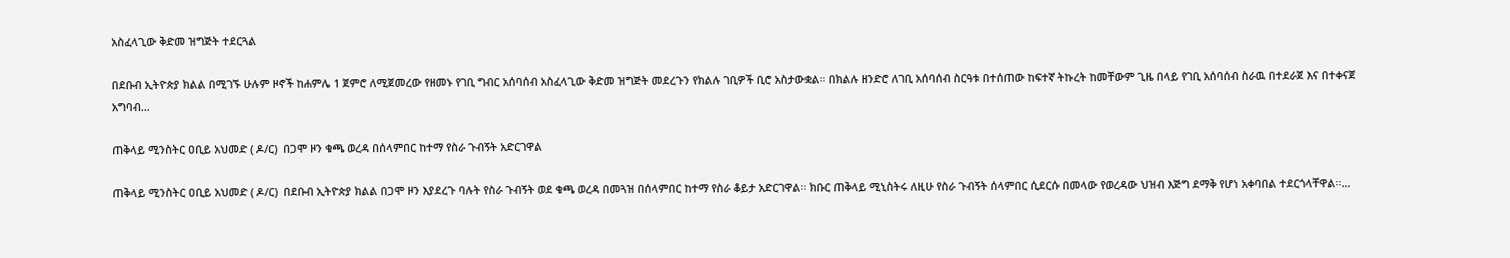አስፈላጊው ቅድመ ዝግጅት ተደርጓል

በደቡብ ኢትዮጵያ ክልል በሚገኙ ሁሉም ዞኖች ከሐምሌ 1 ጀምሮ ለሚጀመረው የዘመኑ የገቢ ግብር አሰባሰብ አስፈላጊው ቅድመ ዝግጅት መደረጉን የክልሉ ገቢዎች ቢሮ አስታውቋል። በክልሉ ዘንድሮ ለገቢ አሰባሰብ ስርዓቱ በተሰጠው ከፍተኛ ትኩረት ከመቸውም ጊዜ በላይ የገቢ አሰባሰብ ስራዉ በተደራጀ እና በተቀናጀ አግባብ…

ጠቅላይ ሚንስትር ዐቢይ አህመድ ( ዶ/ር)  በጋሞ ዞን ቁጫ ወረዳ በሰላምበር ከተማ የስራ ጉብኝት አድርገዋል

ጠቅላይ ሚንስትር ዐቢይ አህመድ ( ዶ/ር)  በደቡብ ኢትዮጵያ ክልል በጋሞ ዞን እያደረጉ ባሉት የስራ ጉብኝት ወደ ቁጫ ወረዳ በመጓዝ በሰላምበር ከተማ የስራ ቆይታ አድርገዋል፡፡ ክቡር ጠቅላይ ሚኒስትሩ ለዚሁ የስራ ጉብኝት ሰላምበር ሲደርሱ በመላው የወረዳው ህዝብ እጅግ ደማቅ የሆነ አቀባበል ተደርጎላቸዋል፡፡…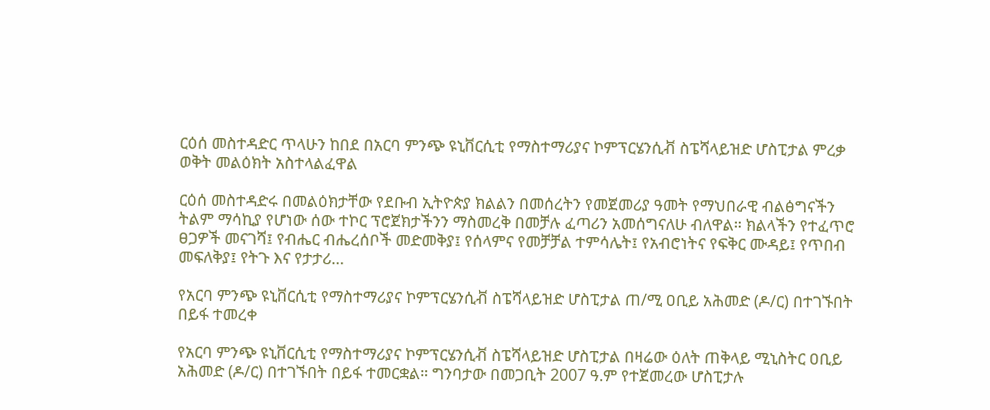ርዕሰ መስተዳድር ጥላሁን ከበደ በአርባ ምንጭ ዩኒቨርሲቲ የማስተማሪያና ኮምፕርሄንሲቭ ስፔሻላይዝድ ሆስፒታል ምረቃ ወቅት መልዕክት አስተላልፈዋል

ርዕሰ መስተዳድሩ በመልዕክታቸው የደቡብ ኢትዮጵያ ክልልን በመሰረትን የመጀመሪያ ዓመት የማህበራዊ ብልፅግናችን ትልም ማሳኪያ የሆነው ሰው ተኮር ፕሮጀክታችንን ማስመረቅ በመቻሉ ፈጣሪን አመሰግናለሁ ብለዋል። ክልላችን የተፈጥሮ ፀጋዎች መናገሻ፤ የብሔር ብሔረሰቦች መድመቅያ፤ የሰላምና የመቻቻል ተምሳሌት፤ የአብሮነትና የፍቅር ሙዳይ፤ የጥበብ መፍለቅያ፤ የትጉ እና የታታሪ…

የአርባ ምንጭ ዩኒቨርሲቲ የማስተማሪያና ኮምፕርሄንሲቭ ስፔሻላይዝድ ሆስፒታል ጠ/ሚ ዐቢይ አሕመድ (ዶ/ር) በተገኙበት በይፋ ተመረቀ

የአርባ ምንጭ ዩኒቨርሲቲ የማስተማሪያና ኮምፕርሄንሲቭ ስፔሻላይዝድ ሆስፒታል በዛሬው ዕለት ጠቅላይ ሚኒስትር ዐቢይ አሕመድ (ዶ/ር) በተገኙበት በይፋ ተመርቋል። ግንባታው በመጋቢት 2007 ዓ.ም የተጀመረው ሆስፒታሉ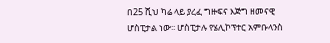በ25 ሺህ ካሬ ላይ ያረፈ ግዙፍና እጅግ ዘመናዊ ሆስፒታል ነው፡፡ ሆስፒታሉ የሄሊኮፕተር አምቡላንስ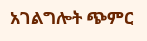አገልግሎት ጭምር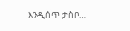እንዲሰጥ ታስቦ…